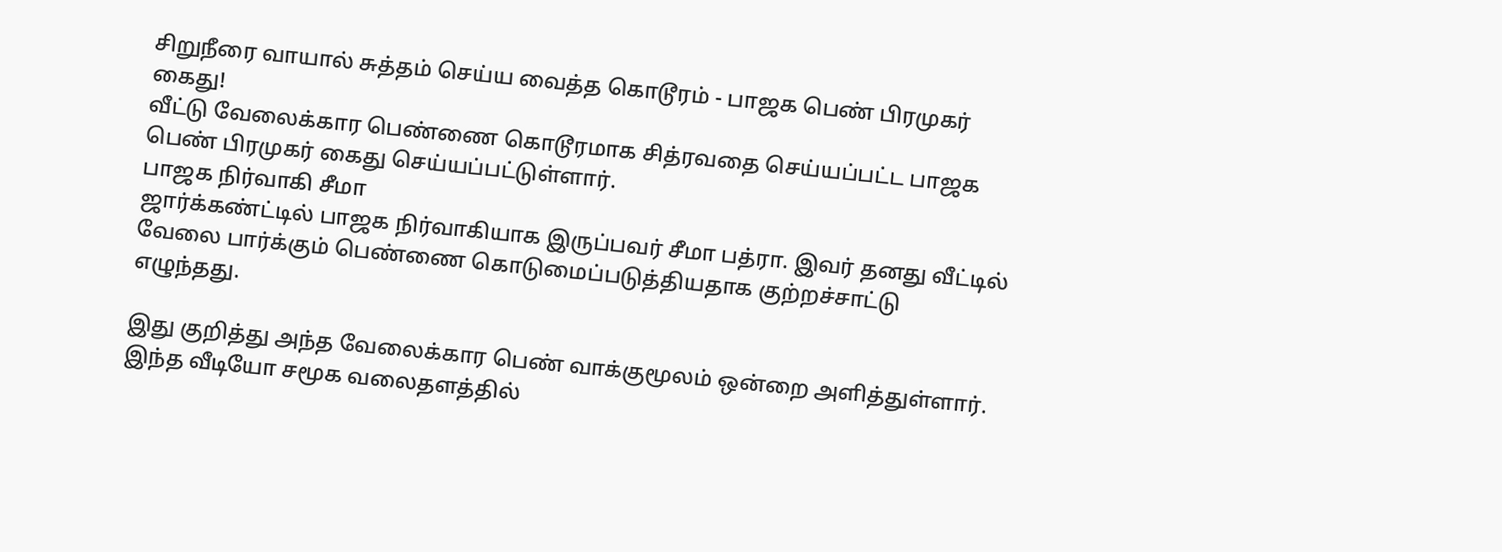சிறுநீரை வாயால் சுத்தம் செய்ய வைத்த கொடூரம் - பாஜக பெண் பிரமுகர் கைது!
வீட்டு வேலைக்கார பெண்ணை கொடூரமாக சித்ரவதை செய்யப்பட்ட பாஜக பெண் பிரமுகர் கைது செய்யப்பட்டுள்ளார்.
பாஜக நிர்வாகி சீமா
ஜார்க்கண்ட்டில் பாஜக நிர்வாகியாக இருப்பவர் சீமா பத்ரா. இவர் தனது வீட்டில் வேலை பார்க்கும் பெண்ணை கொடுமைப்படுத்தியதாக குற்றச்சாட்டு எழுந்தது.

இது குறித்து அந்த வேலைக்கார பெண் வாக்குமூலம் ஒன்றை அளித்துள்ளார். இந்த வீடியோ சமூக வலைதளத்தில்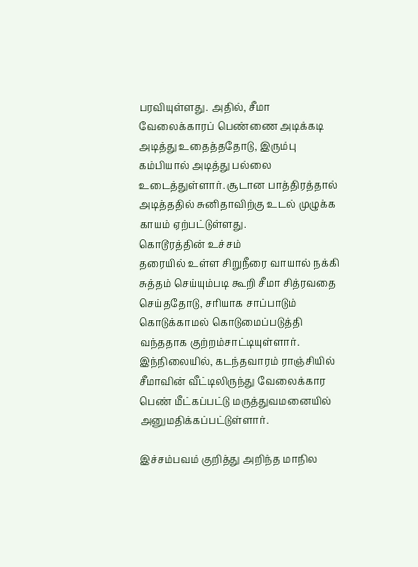பரவியுள்ளது. அதில், சீமா வேலைக்காரப் பெண்ணை அடிக்கடி அடித்து உதைத்ததோடு, இரும்பு கம்பியால் அடித்து பல்லை உடைத்துள்ளார். சூடான பாத்திரத்தால் அடித்ததில் சுனிதாவிற்கு உடல் முழுக்க காயம் ஏற்பட்டுள்ளது.
கொடூரத்தின் உச்சம்
தரையில் உள்ள சிறுநீரை வாயால் நக்கி சுத்தம் செய்யும்படி கூறி சீமா சித்ரவதை செய்ததோடு, சரியாக சாப்பாடும் கொடுக்காமல் கொடுமைப்படுத்தி வந்ததாக குற்றம்சாட்டியுள்ளார். இந்நிலையில், கடந்தவாரம் ராஞ்சியில் சீமாவின் வீட்டிலிருந்து வேலைக்கார பெண் மீட்கப்பட்டு மருத்துவமனையில் அனுமதிக்கப்பட்டுள்ளார்.

இச்சம்பவம் குறித்து அறிந்த மாநில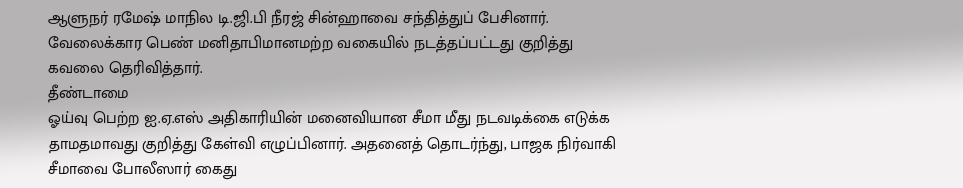ஆளுநர் ரமேஷ் மாநில டி.ஜி.பி நீரஜ் சின்ஹாவை சந்தித்துப் பேசினார். வேலைக்கார பெண் மனிதாபிமானமற்ற வகையில் நடத்தப்பட்டது குறித்து கவலை தெரிவித்தார்.
தீண்டாமை
ஓய்வு பெற்ற ஐ.ஏ.எஸ் அதிகாரியின் மனைவியான சீமா மீது நடவடிக்கை எடுக்க தாமதமாவது குறித்து கேள்வி எழுப்பினார். அதனைத் தொடர்ந்து, பாஜக நிர்வாகி சீமாவை போலீஸார் கைது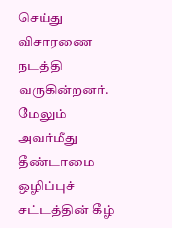செய்து விசாரணை நடத்தி வருகின்றனர்.
மேலும் அவர்மீது தீண்டாமை ஒழிப்புச் சட்டத்தின் கீழ்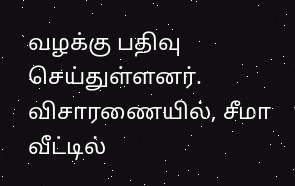வழக்கு பதிவு செய்துள்ளனர். விசாரணையில், சீமா வீட்டில்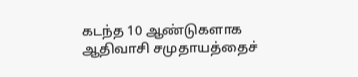கடந்த 10 ஆண்டுகளாக ஆதிவாசி சமுதாயத்தைச்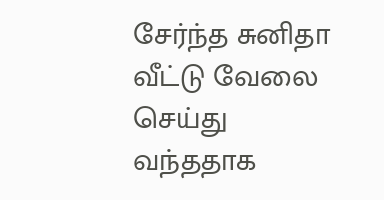சேர்ந்த சுனிதா வீட்டு வேலை செய்து வந்ததாக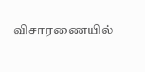விசாரணையில்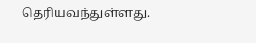தெரியவந்துள்ளது.